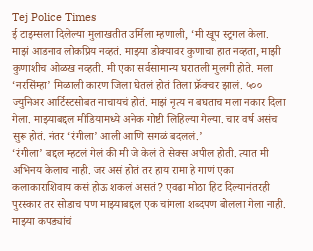Tej Police Times
ई टाइम्सला दिलेल्या मुलाखतीत उर्मिला म्हणाली, ‘मी खूप स्ट्रगल केला. माझं आडनाव लोकप्रिय नव्हतं. माझ्या डोक्यावर कुणाचा हात नव्हता, माझी कुणाशीच ओळख नव्हती. मी एका सर्वसामान्य घरातली मुलगी होते. मला ‘नरसिंम्हा’ मिळाली कारण जिला घेतलं होतं तिला फ्रॅक्चर झालं. ५०० ज्युनिअर आर्टिस्टसोबत नाचायचं होतं. माझं नृत्य न बघताच मला नकार दिला गेला. माझ्याबद्दल मीडियामध्ये अनेक गोष्टी लिहिल्या गेल्या. चार वर्ष असंच सुरू होतं. नंतर ‘रंगीला’ आली आणि सगळं बदललं.’
‘रंगीला’ बद्दल म्हटलं गेलं की मी जे केलं ते सेक्स अपील होती. त्यात मी अभिनय केलाच नाही. जर असं होतं तर हाय रामा हे गाणं एका कलाकाराशिवाय कसं होऊ शकलं असतं? एवढा मोठा हिट दिल्यानंतरही पुरस्कार तर सोडाच पण माझ्याबद्दल एक चांगला शब्दपण बोलला गेला नाही. माझ्या कपड्यांचं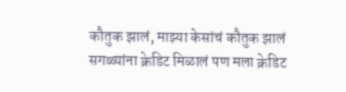कौतुक झालं, माझ्या केसांचं कौतुक झालं सगळ्यांना क्रेडिट मिळालं पण मला क्रेडिट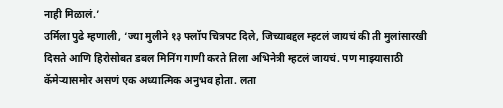नाही मिळालं.’
उर्मिला पुढे म्हणाली, ‘ज्या मुलीने १३ फ्लॉप चित्रपट दिले, जिच्याबद्दल म्हटलं जायचं की ती मुलांसारखी दिसते आणि हिरोसोबत डबल मिनिंग गाणी करते तिला अभिनेत्री म्हटलं जायचं. पण माझ्यासाठी कॅमेऱ्यासमोर असणं एक अध्यात्मिक अनुभव होता. लता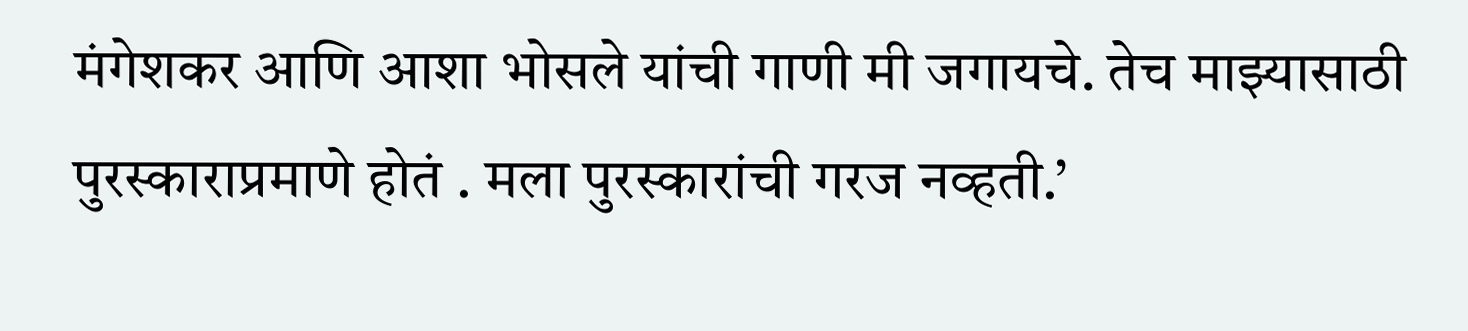मंगेशकर आणि आशा भोसले यांची गाणी मी जगायचे. तेच माझ्यासाठी पुरस्काराप्रमाणे होतं . मला पुरस्कारांची गरज नव्हती.’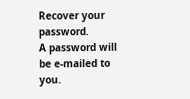Recover your password.
A password will be e-mailed to you.